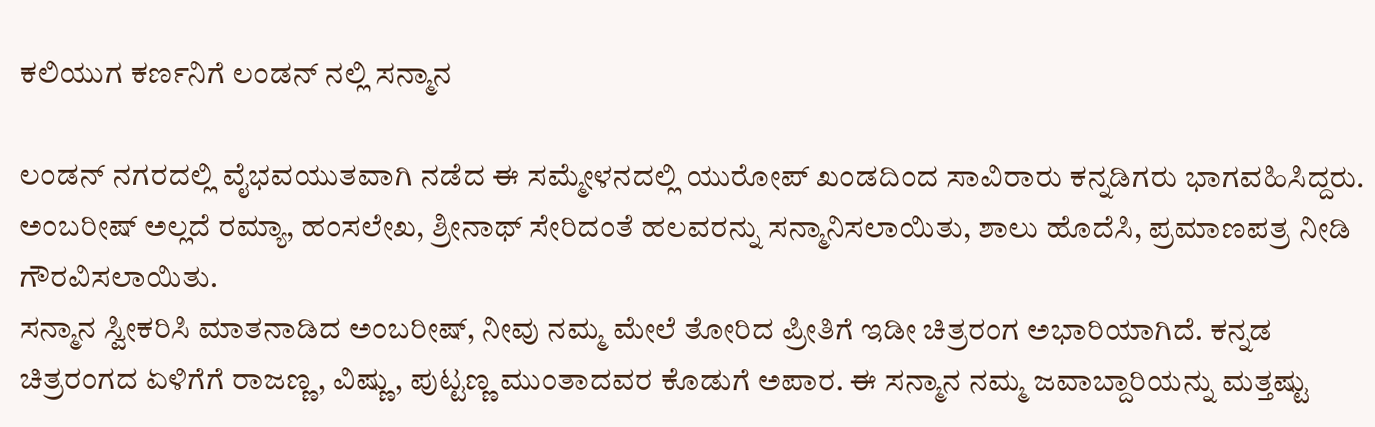ಕಲಿಯುಗ ಕರ್ಣನಿಗೆ ಲಂಡನ್ ನಲ್ಲಿ ಸನ್ಮಾನ

ಲಂಡನ್ ನಗರದಲ್ಲಿ ವೈಭವಯುತವಾಗಿ ನಡೆದ ಈ ಸಮ್ಮೇಳನದಲ್ಲಿ ಯುರೋಪ್ ಖಂಡದಿಂದ ಸಾವಿರಾರು ಕನ್ನಡಿಗರು ಭಾಗವಹಿಸಿದ್ದರು. ಅಂಬರೀಷ್ ಅಲ್ಲದೆ ರಮ್ಯಾ, ಹಂಸಲೇಖ, ಶ್ರೀನಾಥ್ ಸೇರಿದಂತೆ ಹಲವರನ್ನು ಸನ್ಮಾನಿಸಲಾಯಿತು, ಶಾಲು ಹೊದೆಸಿ, ಪ್ರಮಾಣಪತ್ರ ನೀಡಿ ಗೌರವಿಸಲಾಯಿತು.
ಸನ್ಮಾನ ಸ್ವೀಕರಿಸಿ ಮಾತನಾಡಿದ ಅಂಬರೀಷ್, ನೀವು ನಮ್ಮ ಮೇಲೆ ತೋರಿದ ಪ್ರೀತಿಗೆ ಇಡೀ ಚಿತ್ರರಂಗ ಅಭಾರಿಯಾಗಿದೆ. ಕನ್ನಡ ಚಿತ್ರರಂಗದ ಏಳಿಗೆಗೆ ರಾಜಣ್ಣ, ವಿಷ್ಣು, ಪುಟ್ಟಣ್ಣ ಮುಂತಾದವರ ಕೊಡುಗೆ ಅಪಾರ. ಈ ಸನ್ಮಾನ ನಮ್ಮ ಜವಾಬ್ದಾರಿಯನ್ನು ಮತ್ತಷ್ಟು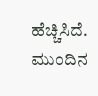ಹೆಚ್ಚಿಸಿದೆ. ಮುಂದಿನ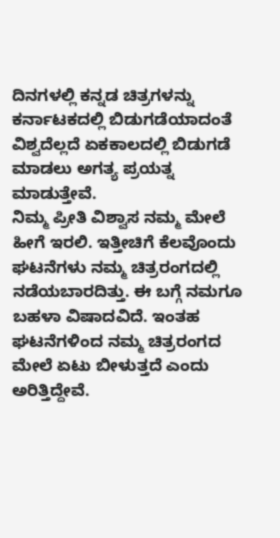ದಿನಗಳಲ್ಲಿ ಕನ್ನಡ ಚಿತ್ರಗಳನ್ನು ಕರ್ನಾಟಕದಲ್ಲಿ ಬಿಡುಗಡೆಯಾದಂತೆ ವಿಶ್ವದೆಲ್ಲದೆ ಏಕಕಾಲದಲ್ಲಿ ಬಿಡುಗಡೆ ಮಾಡಲು ಅಗತ್ಯ ಪ್ರಯತ್ನ ಮಾಡುತ್ತೇವೆ.
ನಿಮ್ಮ ಪ್ರೀತಿ ವಿಶ್ವಾಸ ನಮ್ಮ ಮೇಲೆ ಹೀಗೆ ಇರಲಿ. ಇತ್ತೀಚಿಗೆ ಕೆಲವೊಂದು ಘಟನೆಗಳು ನಮ್ಮ ಚಿತ್ರರಂಗದಲ್ಲಿ ನಡೆಯಬಾರದಿತ್ತು. ಈ ಬಗ್ಗೆ ನಮಗೂ ಬಹಳಾ ವಿಷಾದವಿದೆ. ಇಂತಹ ಘಟನೆಗಳಿಂದ ನಮ್ಮ ಚಿತ್ರರಂಗದ ಮೇಲೆ ಏಟು ಬೀಳುತ್ತದೆ ಎಂದು ಅರಿತ್ತಿದ್ದೇವೆ.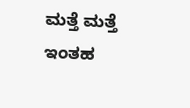ಮತ್ತೆ ಮತ್ತೆ ಇಂತಹ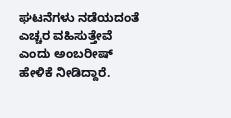ಘಟನೆಗಳು ನಡೆಯದಂತೆ ಎಚ್ಚರ ವಹಿಸುತ್ತೇವೆ ಎಂದು ಅಂಬರೀಷ್ ಹೇಳಿಕೆ ನೀಡಿದ್ದಾರೆ.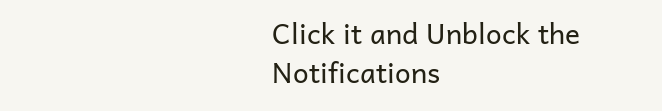Click it and Unblock the Notifications